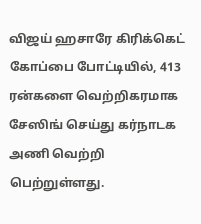விஜய் ஹசாரே கிரிக்கெட் கோப்பை போட்டியில், 413 ரன்களை வெற்றிகரமாக சேஸிங் செய்து கர்நாடக அணி வெற்றி பெற்றுள்ளது.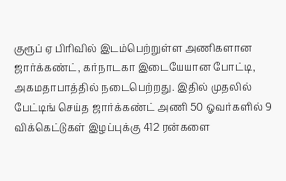குரூப் ஏ பிரிவில் இடம்பெற்றுள்ள அணிகளான ஜார்க்கண்ட், கர்நாடகா இடையேயான போட்டி, அகமதாபாத்தில் நடைபெற்றது. இதில் முதலில் பேட்டிங் செய்த ஜார்க்கண்ட் அணி 50 ஓவர்களில் 9 விக்கெட்டுகள் இழப்புக்கு 412 ரன்களை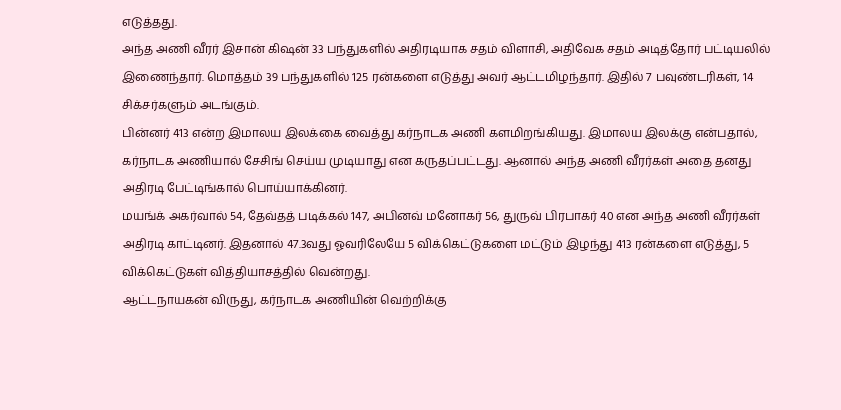எடுத்தது.
அந்த அணி வீரர் இசான் கிஷன் 33 பந்துகளில் அதிரடியாக சதம் விளாசி, அதிவேக சதம் அடித்தோர் பட்டியலில் இணைந்தார். மொத்தம் 39 பந்துகளில் 125 ரன்களை எடுத்து அவர் ஆட்டமிழந்தார். இதில் 7 பவுண்டரிகள், 14 சிக்சர்களும் அடங்கும்.
பின்னர் 413 என்ற இமாலய இலக்கை வைத்து கர்நாடக அணி களமிறங்கியது. இமாலய இலக்கு என்பதால், கர்நாடக அணியால் சேசிங் செய்ய முடியாது என கருதப்பட்டது. ஆனால் அந்த அணி வீரர்கள் அதை தனது அதிரடி பேட்டிங்கால் பொய்யாக்கினர்.
மயங்க் அகர்வால் 54, தேவ்தத் படிக்கல் 147, அபினவ் மனோகர் 56, துருவ் பிரபாகர் 40 என அந்த அணி வீரர்கள் அதிரடி காட்டினர். இதனால் 47.3வது ஓவரிலேயே 5 விக்கெட்டுகளை மட்டும் இழந்து 413 ரன்களை எடுத்து, 5 விக்கெட்டுகள் வித்தியாசத்தில் வென்றது.
ஆட்டநாயகன் விருது, கர்நாடக அணியின் வெற்றிக்கு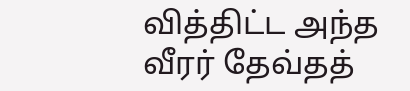வித்திட்ட அந்த வீரர் தேவ்தத்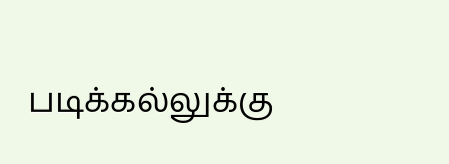படிக்கல்லுக்கு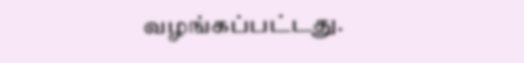வழங்கப்பட்டது.